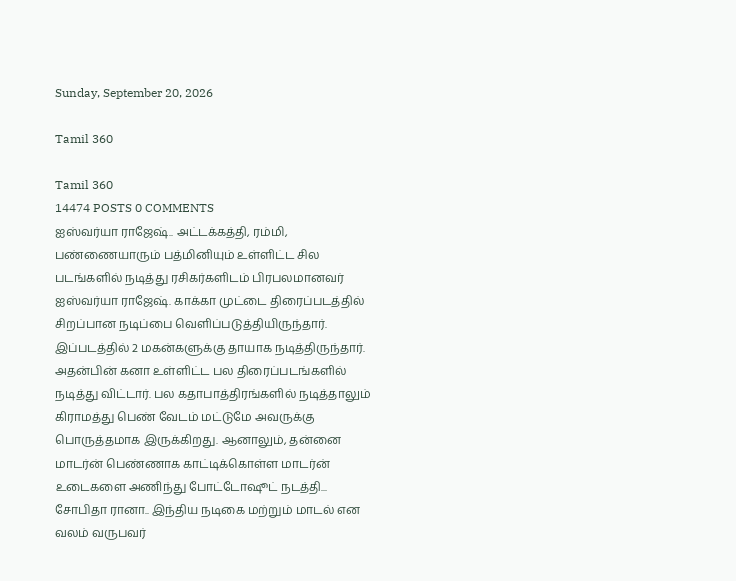Sunday, September 20, 2026

Tamil 360

Tamil 360
14474 POSTS 0 COMMENTS
ஐஸ்வர்யா ராஜேஷ்.. அட்டக்கத்தி, ரம்மி, பண்ணையாரும் பத்மினியும் உள்ளிட்ட சில படங்களில் நடித்து ரசிகர்களிடம் பிரபலமானவர் ஐஸ்வர்யா ராஜேஷ். காக்கா முட்டை திரைப்படத்தில் சிறப்பான நடிப்பை வெளிப்படுத்தியிருந்தார். இப்படத்தில் 2 மகன்களுக்கு தாயாக நடித்திருந்தார். அதன்பின் கனா உள்ளிட்ட பல திரைப்படங்களில் நடித்து விட்டார். பல கதாபாத்திரங்களில் நடித்தாலும் கிராமத்து பெண் வேடம் மட்டுமே அவருக்கு பொருத்தமாக இருக்கிறது. ஆனாலும், தன்னை மாடர்ன் பெண்ணாக காட்டிக்கொள்ள மாடர்ன் உடைகளை அணிந்து போட்டோஷூட் நடத்தி...
சோபிதா ரானா.. இந்திய நடிகை மற்றும் மாடல் என வலம் வருபவர்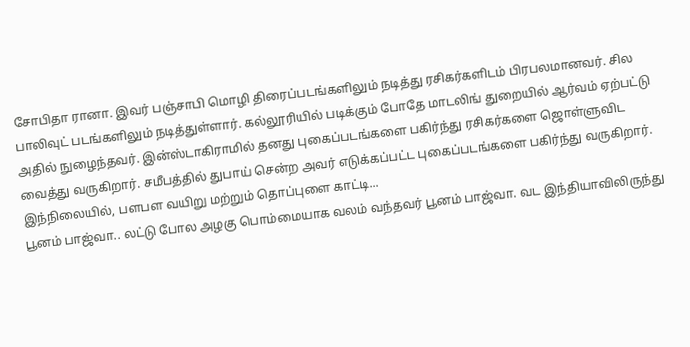சோபிதா ரானா. இவர் பஞ்சாபி மொழி திரைப்படங்களிலும் நடித்து ரசிகர்களிடம் பிரபலமானவர். சில பாலிவுட் படங்களிலும் நடித்துள்ளார். கல்லூரியில் படிக்கும் போதே மாடலிங் துறையில் ஆர்வம் ஏற்பட்டு அதில் நுழைந்தவர். இன்ஸ்டாகிராமில் தனது புகைப்படங்களை பகிர்ந்து ரசிகர்களை ஜொள்ளுவிட வைத்து வருகிறார். சமீபத்தில் துபாய் சென்ற அவர் எடுக்கப்பட்ட புகைப்படங்களை பகிர்ந்து வருகிறார். இந்நிலையில், பளபள வயிறு மற்றும் தொப்புளை காட்டி...
பூனம் பாஜ்வா.. லட்டு போல அழகு பொம்மையாக வலம் வந்தவர் பூனம் பாஜ்வா. வட இந்தியாவிலிருந்து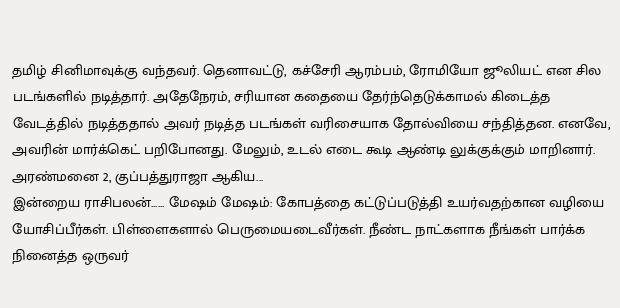தமிழ் சினிமாவுக்கு வந்தவர். தெனாவட்டு, கச்சேரி ஆரம்பம், ரோமியோ ஜூலியட் என சில படங்களில் நடித்தார். அதேநேரம், சரியான கதையை தேர்ந்தெடுக்காமல் கிடைத்த வேடத்தில் நடித்ததால் அவர் நடித்த படங்கள் வரிசையாக தோல்வியை சந்தித்தன. எனவே, அவரின் மார்க்கெட் பறிபோனது. மேலும், உடல் எடை கூடி ஆண்டி லுக்குக்கும் மாறினார். அரண்மனை 2, குப்பத்துராஜா ஆகிய...
இன்றைய ராசிபலன்...... மேஷம் மேஷம்: கோபத்தை கட்டுப்படுத்தி உயர்வதற்கான வழியை யோசிப்பீர்கள். பிள்ளைகளால் பெருமையடைவீர்கள். நீண்ட நாட்களாக நீங்கள் பார்க்க நினைத்த ஒருவர்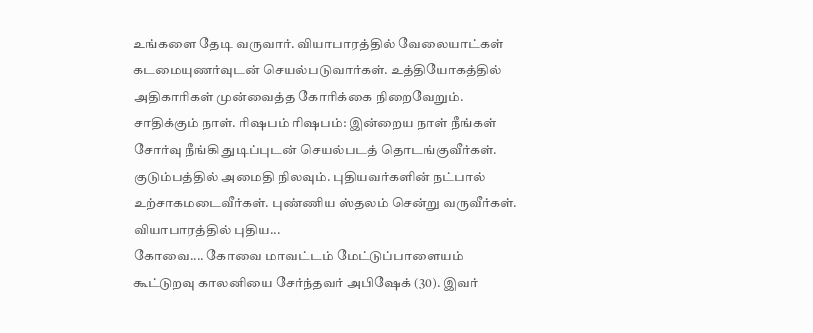உங்களை தேடி வருவார். வியாபாரத்தில் வேலையாட்கள் கடமையுணர்வுடன் செயல்படுவார்கள். உத்தியோகத்தில் அதிகாரிகள் முன்வைத்த கோரிக்கை நிறைவேறும். சாதிக்கும் நாள். ரிஷபம் ரிஷபம்: இன்றைய நாள் நீங்கள் சோர்வு நீங்கி துடிப்புடன் செயல்படத் தொடங்குவீர்கள். குடும்பத்தில் அமைதி நிலவும். புதியவர்களின் நட்பால் உற்சாகமடைவீர்கள். புண்ணிய ஸ்தலம் சென்று வருவீர்கள். வியாபாரத்தில் புதிய...
கோவை.... கோவை மாவட்டம் மேட்டுப்பாளையம் கூட்டுறவு காலனியை சேர்ந்தவர் அபிஷேக் (30). இவர்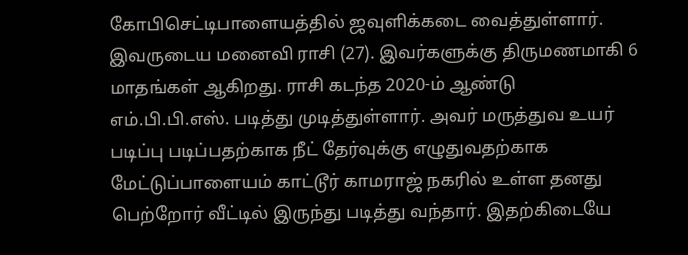கோபிசெட்டிபாளையத்தில் ஜவுளிக்கடை வைத்துள்ளார். இவருடைய மனைவி ராசி (27). இவர்களுக்கு திருமணமாகி 6 மாதங்கள் ஆகிறது. ராசி கடந்த 2020-ம் ஆண்டு எம்.பி.பி.எஸ். படித்து முடித்துள்ளார். அவர் மருத்துவ உயர் படிப்பு படிப்பதற்காக நீட் தேர்வுக்கு எழுதுவதற்காக மேட்டுப்பாளையம் காட்டூர் காமராஜ் நகரில் உள்ள தனது பெற்றோர் வீட்டில் இருந்து படித்து வந்தார். இதற்கிடையே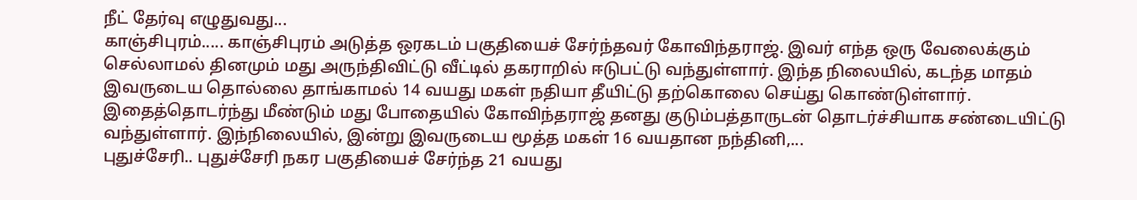நீட் தேர்வு எழுதுவது...
காஞ்சிபுரம்..... காஞ்சிபுரம் அடுத்த ஒரகடம் பகுதியைச் சேர்ந்தவர் கோவிந்தராஜ். இவர் எந்த ஒரு வேலைக்கும் செல்லாமல் தினமும் மது அருந்திவிட்டு வீட்டில் தகராறில் ஈடுபட்டு வந்துள்ளார். இந்த நிலையில், கடந்த மாதம் இவருடைய தொல்லை தாங்காமல் 14 வயது மகள் நதியா தீயிட்டு தற்கொலை செய்து கொண்டுள்ளார். இதைத்தொடர்ந்து மீண்டும் மது போதையில் கோவிந்தராஜ் தனது குடும்பத்தாருடன் தொடர்ச்சியாக சண்டையிட்டு வந்துள்ளார். இந்நிலையில், இன்று இவருடைய மூத்த மகள் 16 வயதான நந்தினி,...
புதுச்சேரி.. புதுச்சேரி நகர பகுதியைச் சேர்ந்த 21 வயது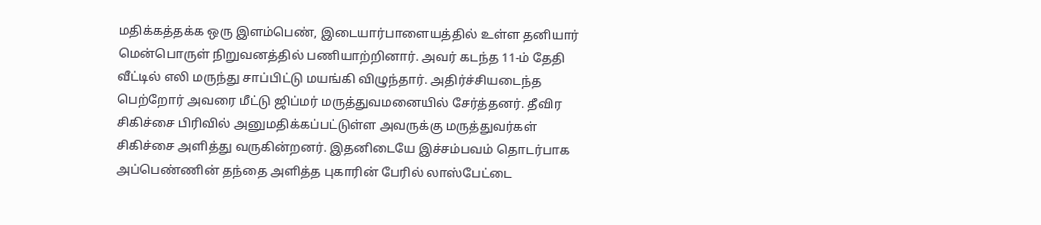மதிக்கத்தக்க ஒரு இளம்பெண், இடையார்பாளையத்தில் உள்ள தனியார் மென்பொருள் நிறுவனத்தில் பணியாற்றினார். அவர் கடந்த 11-ம் தேதி வீட்டில் எலி மருந்து சாப்பிட்டு மயங்கி விழுந்தார். அதிர்ச்சியடைந்த பெற்றோர் அவரை மீட்டு ஜிப்மர் மருத்துவமனையில் சேர்த்தனர். தீவிர சிகிச்சை பிரிவில் அனுமதிக்கப்பட்டுள்ள அவருக்கு மருத்துவர்கள் சிகிச்சை அளித்து வருகின்றனர். இதனிடையே இச்சம்பவம் தொடர்பாக அப்பெண்ணின் தந்தை அளித்த புகாரின் பேரில் லாஸ்பேட்டை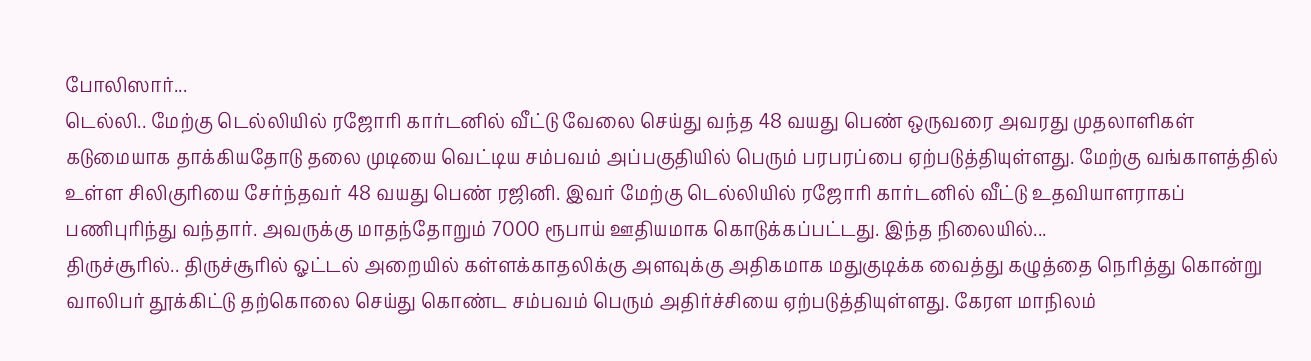போலிஸார்...
டெல்லி.. மேற்கு டெல்லியில் ரஜோரி கார்டனில் வீட்டு வேலை செய்து வந்த 48 வயது பெண் ஒருவரை அவரது முதலாளிகள் கடுமையாக தாக்கியதோடு தலை முடியை வெட்டிய சம்பவம் அப்பகுதியில் பெரும் பரபரப்பை ஏற்படுத்தியுள்ளது. மேற்கு வங்காளத்தில் உள்ள சிலிகுரியை சேர்ந்தவர் 48 வயது பெண் ரஜினி. இவர் மேற்கு டெல்லியில் ரஜோரி கார்டனில் வீட்டு உதவியாளராகப் பணிபுரிந்து வந்தார். அவருக்கு மாதந்தோறும் 7000 ரூபாய் ஊதியமாக கொடுக்கப்பட்டது. இந்த நிலையில்...
திருச்சூரில்.. திருச்சூரில் ஓட்டல் அறையில் கள்ளக்காதலிக்கு அளவுக்கு அதிகமாக மதுகுடிக்க வைத்து கழுத்தை நெரித்து கொன்று வாலிபர் தூக்கிட்டு தற்கொலை செய்து கொண்ட சம்பவம் பெரும் அதிர்ச்சியை ஏற்படுத்தியுள்ளது. கேரள மாநிலம்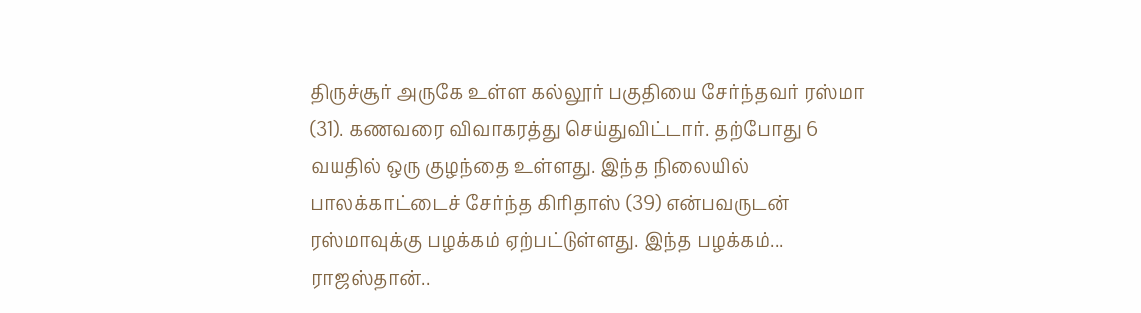திருச்சூர் அருகே உள்ள கல்லூர் பகுதியை சேர்ந்தவர் ரஸ்மா (31). கணவரை விவாகரத்து செய்துவிட்டார். தற்போது 6 வயதில் ஒரு குழந்தை உள்ளது. இந்த நிலையில் பாலக்காட்டைச் சேர்ந்த கிரிதாஸ் (39) என்பவருடன் ரஸ்மாவுக்கு பழக்கம் ஏற்பட்டுள்ளது. இந்த பழக்கம்...
ராஜஸ்தான்..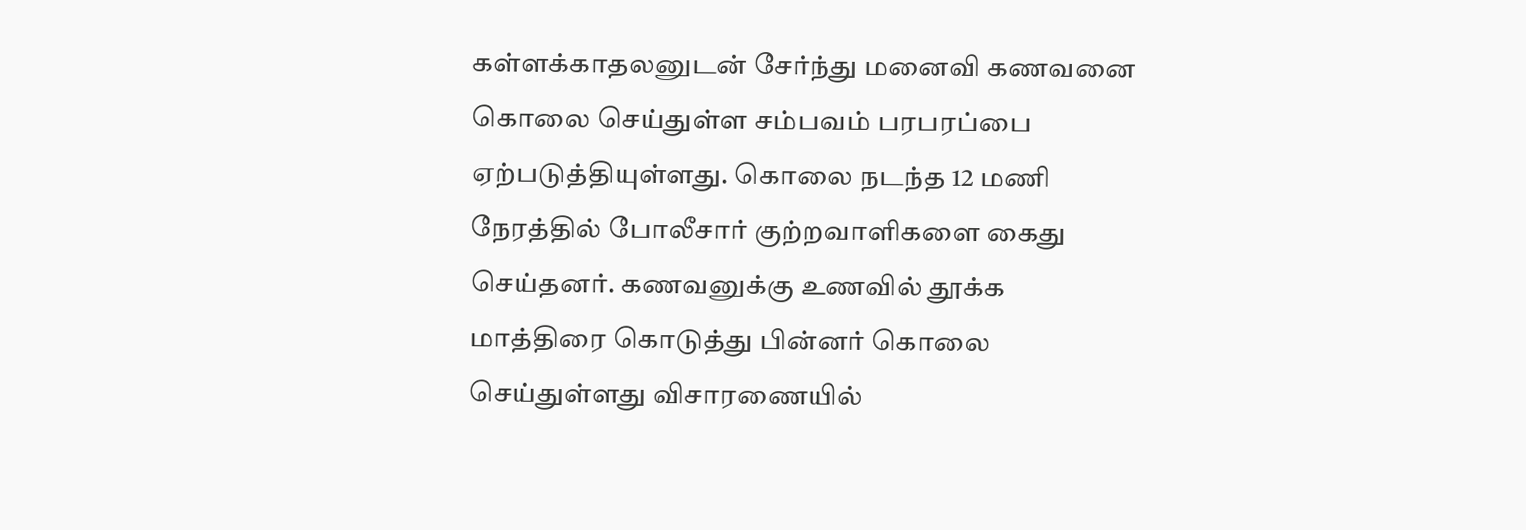கள்ளக்காதலனுடன் சேர்ந்து மனைவி கணவனை கொலை செய்துள்ள சம்பவம் பரபரப்பை ஏற்படுத்தியுள்ளது. கொலை நடந்த 12 மணி நேரத்தில் போலீசார் குற்றவாளிகளை கைது செய்தனர். கணவனுக்கு உணவில் தூக்க மாத்திரை கொடுத்து பின்னர் கொலை செய்துள்ளது விசாரணையில்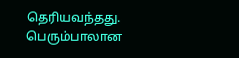தெரியவந்தது. பெரும்பாலான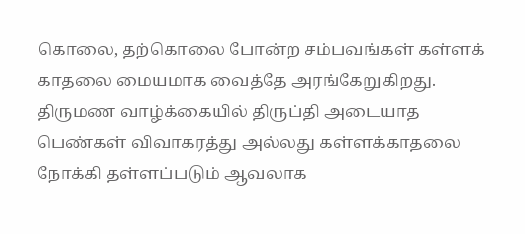கொலை, தற்கொலை போன்ற சம்பவங்கள் கள்ளக் காதலை மையமாக வைத்தே அரங்கேறுகிறது. திருமண வாழ்க்கையில் திருப்தி அடையாத பெண்கள் விவாகரத்து அல்லது கள்ளக்காதலை நோக்கி தள்ளப்படும் ஆவலாக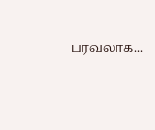பரவலாக...